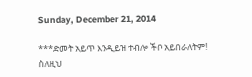Sunday, December 21, 2014

***ድመት አይጥ እንዲይዝ ተብሎ ችቦ አይበራለትም! ስለዚህ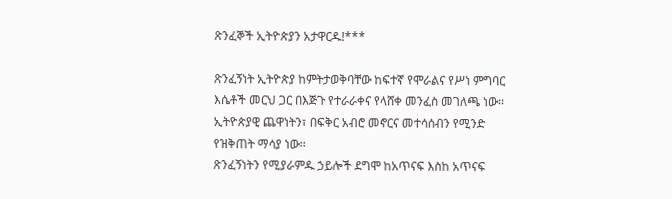ጽንፈኞች ኢትዮጵያን አታዋርዱ!***

ጽንፈኝነት ኢትዮጵያ ከምትታወቅባቸው ከፍተኛ የሞራልና የሥነ ምግባር እሴቶች መርህ ጋር በእጅጉ የተራራቀና የላሸቀ መንፈስ መገለጫ ነው፡፡ ኢትዮጵያዊ ጨዋነትን፣ በፍቅር አብሮ መኖርና መተሳሰብን የሚንድ የዝቅጠት ማሳያ ነው፡፡
ጽንፈኝነትን የሚያራምዱ ኃይሎች ደግሞ ከአጥናፍ እስከ አጥናፍ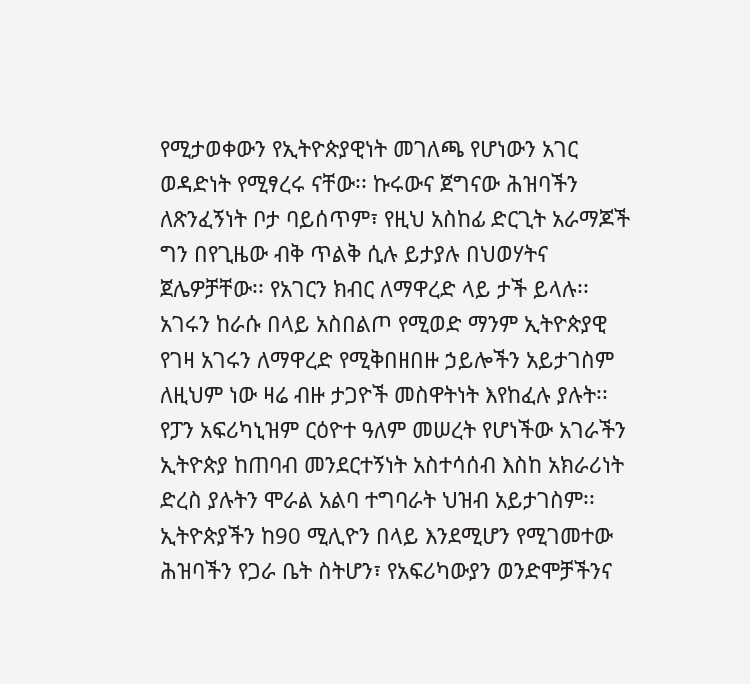የሚታወቀውን የኢትዮጵያዊነት መገለጫ የሆነውን አገር ወዳድነት የሚፃረሩ ናቸው፡፡ ኩሩውና ጀግናው ሕዝባችን ለጽንፈኝነት ቦታ ባይሰጥም፣ የዚህ አስከፊ ድርጊት አራማጆች ግን በየጊዜው ብቅ ጥልቅ ሲሉ ይታያሉ በህወሃትና ጀሌዎቻቸው፡፡ የአገርን ክብር ለማዋረድ ላይ ታች ይላሉ፡፡
አገሩን ከራሱ በላይ አስበልጦ የሚወድ ማንም ኢትዮጵያዊ የገዛ አገሩን ለማዋረድ የሚቅበዘበዙ ኃይሎችን አይታገስም ለዚህም ነው ዛሬ ብዙ ታጋዮች መስዋትነት እየከፈሉ ያሉት፡፡ የፓን አፍሪካኒዝም ርዕዮተ ዓለም መሠረት የሆነችው አገራችን ኢትዮጵያ ከጠባብ መንደርተኝነት አስተሳሰብ እስከ አክራሪነት ድረስ ያሉትን ሞራል አልባ ተግባራት ህዝብ አይታገስም፡፡
ኢትዮጵያችን ከ90 ሚሊዮን በላይ እንደሚሆን የሚገመተው ሕዝባችን የጋራ ቤት ስትሆን፣ የአፍሪካውያን ወንድሞቻችንና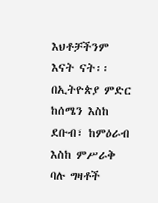እህቶቻችንም እናት ናት፡፡
በኢትዮጵያ ምድር ከሰሜን እስከ ደቡብ፣ ከምዕራብ እስከ ምሥራቅ ባሉ ግዛቶች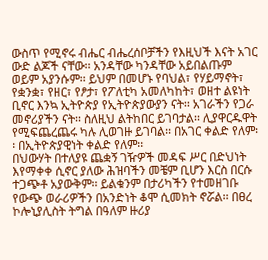ውስጥ የሚኖሩ ብሔር ብሔረሰቦቻችን የእዚህች እናት አገር ውድ ልጆች ናቸው፡፡ አንዳቸው ካንዳቸው አይበልጡም ወይም አያንሱም፡፡ ይህም በመሆኑ የባህል፣ የሃይማኖት፣ የቋንቋ፣ የዘር፣ የፆታ፣ የፖለቲካ አመለካከት፣ ወዘተ ልዩነት ቢኖር እንኳ ኢትዮጵያ የኢትዮጵያውያን ናት፡፡ አገራችን የጋራ መኖሪያችን ናት፡፡ ስለዚህ ልትከበር ይገባታል፡፡ ሊያዋርዱዋት የሚፍጨረጨሩ ካሉ ሊወገዙ ይገባል፡፡ በአገር ቀልድ የለም፡፡ በኢትዮጵያዊነት ቀልድ የለም፡፡
በህውሃት በተለያዩ ጨቋኝ ገዥዎች መዳፍ ሥር በድህነት እየማቀቀ ሲኖር ያለው ሕዝባችን መቼም ቢሆን እርስ በርሱ ተጋጭቶ አያውቅም፡፡ ይልቁንም በታሪካችን የተመዘገቡ የውጭ ወራሪዎችን በአንድነት ቆሞ ሲመክት ኖሯል፡፡ በፀረ ኮሎኒያሊስት ትግል በዓለም ዙሪያ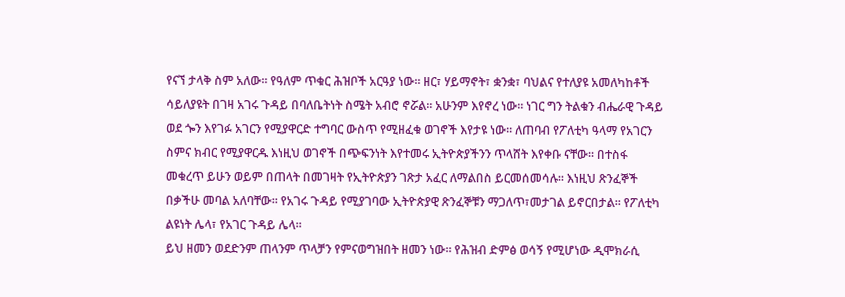የናኘ ታላቅ ስም አለው፡፡ የዓለም ጥቁር ሕዝቦች አርዓያ ነው፡፡ ዘር፣ ሃይማኖት፣ ቋንቋ፣ ባህልና የተለያዩ አመለካከቶች ሳይለያዩት በገዛ አገሩ ጉዳይ በባለቤትነት ስሜት አብሮ ኖሯል፡፡ አሁንም እየኖረ ነው፡፡ ነገር ግን ትልቁን ብሔራዊ ጉዳይ ወደ ጐን እየገፉ አገርን የሚያዋርድ ተግባር ውስጥ የሚዘፈቁ ወገኖች እየታዩ ነው፡፡ ለጠባብ የፖለቲካ ዓላማ የአገርን ስምና ክብር የሚያዋርዱ እነዚህ ወገኖች በጭፍንነት እየተመሩ ኢትዮጵያችንን ጥላሸት እየቀቡ ናቸው፡፡ በተስፋ መቁረጥ ይሁን ወይም በጠላት በመገዛት የኢትዮጵያን ገጽታ አፈር ለማልበስ ይርመሰመሳሉ፡፡ እነዚህ ጽንፈኞች በቃችሁ መባል አለባቸው፡፡ የአገሩ ጉዳይ የሚያገባው ኢትዮጵያዊ ጽንፈኞቹን ማጋለጥ፣መታገል ይኖርበታል፡፡ የፖለቲካ ልዩነት ሌላ፣ የአገር ጉዳይ ሌላ፡፡
ይህ ዘመን ወደድንም ጠላንም ጥላቻን የምናወግዝበት ዘመን ነው። የሕዝብ ድምፅ ወሳኝ የሚሆነው ዲሞክራሲ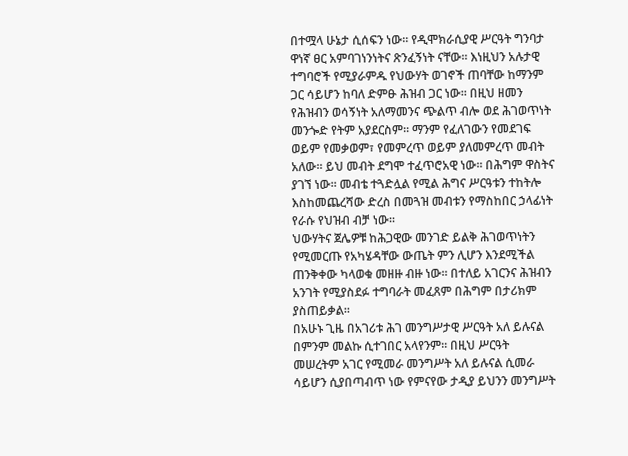በተሟላ ሁኔታ ሲሰፍን ነው፡፡ የዲሞክራሲያዊ ሥርዓት ግንባታ ዋነኛ ፀር አምባገነንነትና ጽንፈኝነት ናቸው፡፡ እነዚህን አሉታዊ ተግባሮች የሚያራምዱ የህውሃት ወገኖች ጠባቸው ከማንም ጋር ሳይሆን ከባለ ድምፁ ሕዝብ ጋር ነው፡፡ በዚህ ዘመን የሕዝብን ወሳኝነት አለማመንና ጭልጥ ብሎ ወደ ሕገወጥነት መንጐድ የትም አያደርስም፡፡ ማንም የፈለገውን የመደገፍ ወይም የመቃወም፣ የመምረጥ ወይም ያለመምረጥ መብት አለው፡፡ ይህ መብት ደግሞ ተፈጥሮአዊ ነው፡፡ በሕግም ዋስትና ያገኘ ነው፡፡ መብቴ ተጓድሏል የሚል ሕግና ሥርዓቱን ተከትሎ እስከመጨረሻው ድረስ በመጓዝ መብቱን የማስከበር ኃላፊነት የራሱ የህዝብ ብቻ ነው፡፡
ህውሃትና ጀሌዎቹ ከሕጋዊው መንገድ ይልቅ ሕገወጥነትን የሚመርጡ የአካሄዳቸው ውጤት ምን ሊሆን እንደሚችል ጠንቅቀው ካላወቁ መዘዙ ብዙ ነው፡፡ በተለይ አገርንና ሕዝብን አንገት የሚያስደፉ ተግባራት መፈጸም በሕግም በታሪክም ያስጠይቃል፡፡
በአሁኑ ጊዜ በአገሪቱ ሕገ መንግሥታዊ ሥርዓት አለ ይሉናል በምንም መልኩ ሲተገበር አላየንም፡፡ በዚህ ሥርዓት መሠረትም አገር የሚመራ መንግሥት አለ ይሉናል ሲመራ ሳይሆን ሲያበጣብጥ ነው የምናየው ታዲያ ይህንን መንግሥት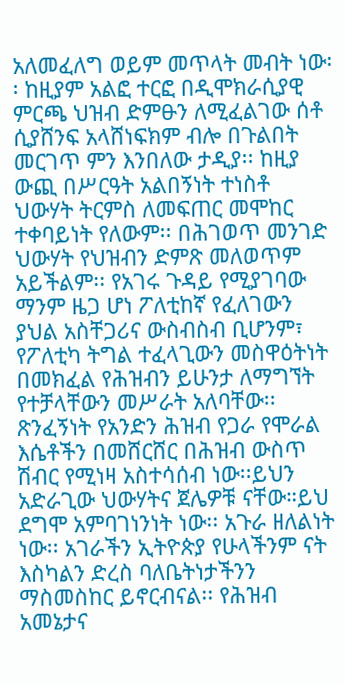አለመፈለግ ወይም መጥላት መብት ነው፡፡ ከዚያም አልፎ ተርፎ በዲሞክራሲያዊ ምርጫ ህዝብ ድምፁን ለሚፈልገው ሰቶ ሲያሸንፍ አላሸነፍክም ብሎ በጉልበት መርገጥ ምን እንበለው ታዲያ፡፡ ከዚያ ውጪ በሥርዓት አልበኝነት ተነስቶ ህውሃት ትርምስ ለመፍጠር መሞከር ተቀባይነት የለውም፡፡ በሕገወጥ መንገድ ህውሃት የህዝብን ድምጽ መለወጥም አይችልም፡፡ የአገሩ ጉዳይ የሚያገባው ማንም ዜጋ ሆነ ፖለቲከኛ የፈለገውን ያህል አስቸጋሪና ውስብስብ ቢሆንም፣ የፖለቲካ ትግል ተፈላጊውን መስዋዕትነት በመክፈል የሕዝብን ይሁንታ ለማግኘት የተቻላቸውን መሥራት አለባቸው፡፡
ጽንፈኝነት የአንድን ሕዝብ የጋራ የሞራል እሴቶችን በመሸርሸር በሕዝብ ውስጥ ሽብር የሚነዛ አስተሳሰብ ነው፡፡ይህን አድራጊው ህውሃትና ጀሌዎቹ ናቸው።ይህ ደግሞ አምባገነንነት ነው፡፡ አጉራ ዘለልነት ነው፡፡ አገራችን ኢትዮጵያ የሁላችንም ናት እስካልን ድረስ ባለቤትነታችንን ማስመስከር ይኖርብናል፡፡ የሕዝብ አመኔታና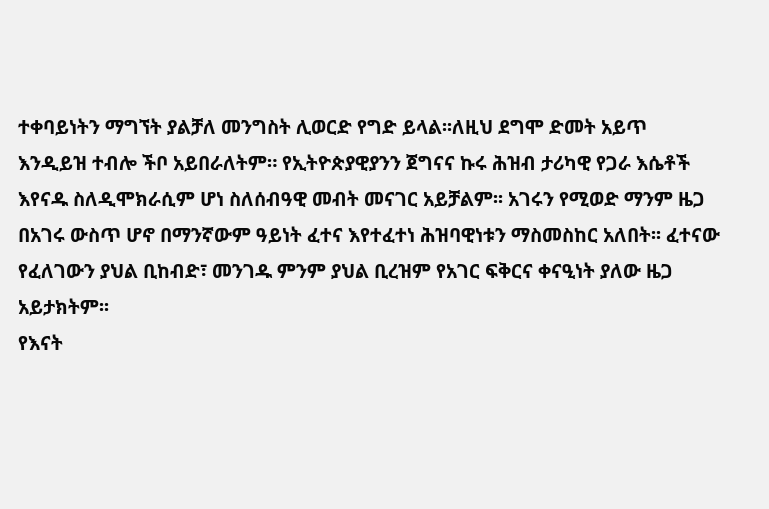ተቀባይነትን ማግኘት ያልቻለ መንግስት ሊወርድ የግድ ይላል፡፡ለዚህ ደግሞ ድመት አይጥ እንዲይዝ ተብሎ ችቦ አይበራለትም። የኢትዮጵያዊያንን ጀግናና ኩሩ ሕዝብ ታሪካዊ የጋራ እሴቶች እየናዱ ስለዲሞክራሲም ሆነ ስለሰብዓዊ መብት መናገር አይቻልም፡፡ አገሩን የሚወድ ማንም ዜጋ በአገሩ ውስጥ ሆኖ በማንኛውም ዓይነት ፈተና እየተፈተነ ሕዝባዊነቱን ማስመስከር አለበት፡፡ ፈተናው የፈለገውን ያህል ቢከብድ፣ መንገዱ ምንም ያህል ቢረዝም የአገር ፍቅርና ቀናዒነት ያለው ዜጋ አይታክትም፡፡
የእናት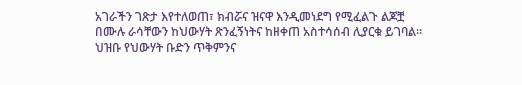አገራችን ገጽታ እየተለወጠ፣ ክብሯና ዝናዋ እንዲመነደግ የሚፈልጉ ልጆቿ በሙሉ ራሳቸውን ከህውሃት ጽንፈኝነትና ከዘቀጠ አስተሳሰብ ሊያርቁ ይገባል፡፡ህዝቡ የህውሃት ቡድን ጥቅምንና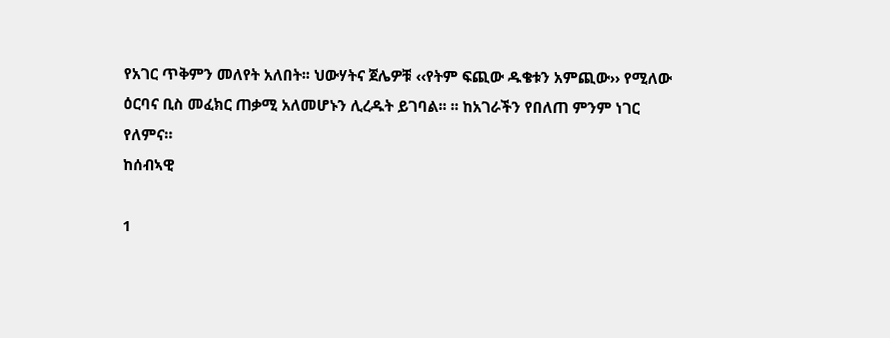የአገር ጥቅምን መለየት አለበት፡፡ ህውሃትና ጀሌዎቹ ‹‹የትም ፍጪው ዱቄቱን አምጪው›› የሚለው ዕርባና ቢስ መፈክር ጠቃሚ አለመሆኑን ሊረዱት ይገባል፡፡ ፡፡ ከአገራችን የበለጠ ምንም ነገር የለምና።
ከሰብኣዊ

1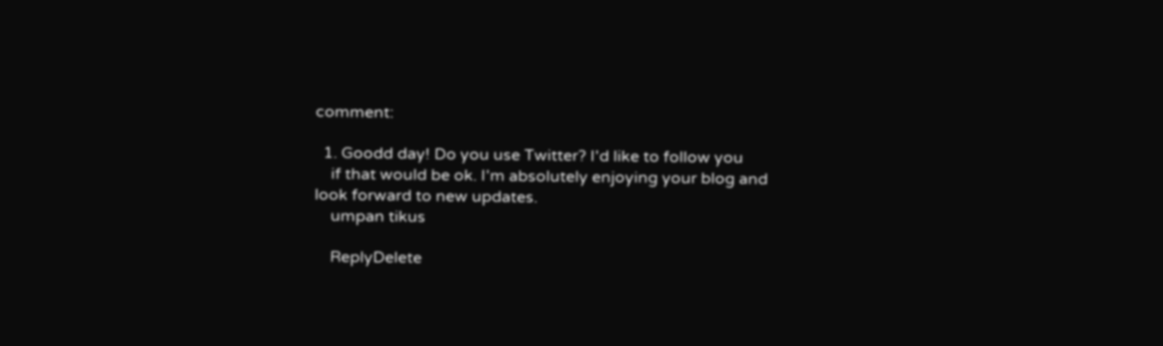comment:

  1. Goodd day! Do you use Twitter? I'd like to follow you
    if that would be ok. I'm absolutely enjoying your blog and look forward to new updates.
    umpan tikus

    ReplyDelete